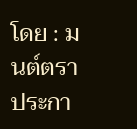โดย : มนต์ตรา ประกา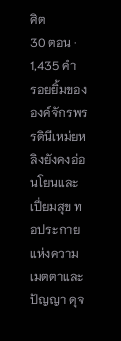ศิต
30 ตอน · 1,435 คำ
รอยยิ้มขององค์จักรพรรดินีเหม่ยหลิงยังคงอ่อนโยนและเปี่ยมสุข ทอประกายแห่งความเมตตาและปัญญา ดุจ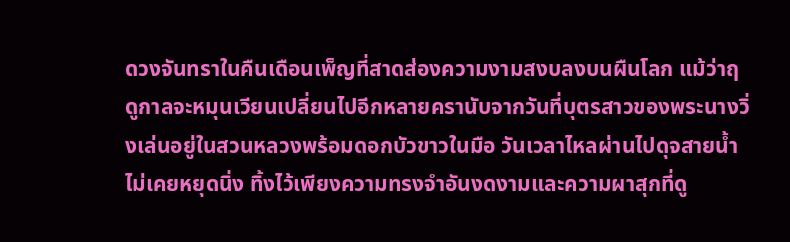ดวงจันทราในคืนเดือนเพ็ญที่สาดส่องความงามสงบลงบนผืนโลก แม้ว่าฤดูกาลจะหมุนเวียนเปลี่ยนไปอีกหลายครานับจากวันที่บุตรสาวของพระนางวิ่งเล่นอยู่ในสวนหลวงพร้อมดอกบัวขาวในมือ วันเวลาไหลผ่านไปดุจสายน้ำ ไม่เคยหยุดนิ่ง ทิ้งไว้เพียงความทรงจำอันงดงามและความผาสุกที่ดู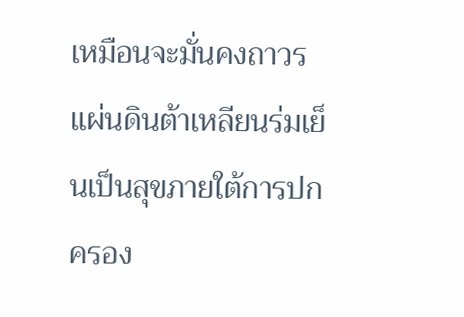เหมือนจะมั่นคงถาวร แผ่นดินต้าเหลียนร่มเย็นเป็นสุขภายใต้การปกครอง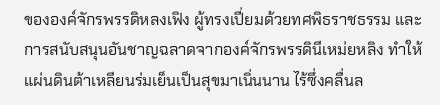ขององค์จักรพรรดิหลงเฟิง ผู้ทรงเปี่ยมด้วยทศพิธราชธรรม และการสนับสนุนอันชาญฉลาดจากองค์จักรพรรดินีเหม่ยหลิง ทำให้แผ่นดินต้าเหลียนร่มเย็นเป็นสุขมาเนิ่นนาน ไร้ซึ่งคลื่นล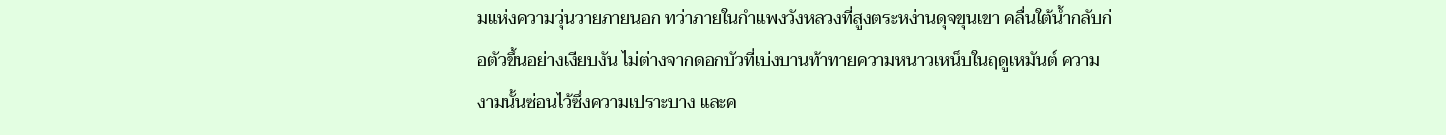มแห่งความวุ่นวายภายนอก ทว่าภายในกำแพงวังหลวงที่สูงตระหง่านดุจขุนเขา คลื่นใต้น้ำกลับก่อตัวขึ้นอย่างเงียบงัน ไม่ต่างจากดอกบัวที่เบ่งบานท้าทายความหนาวเหน็บในฤดูเหมันต์ ความงามนั้นซ่อนไว้ซึ่งความเปราะบาง และค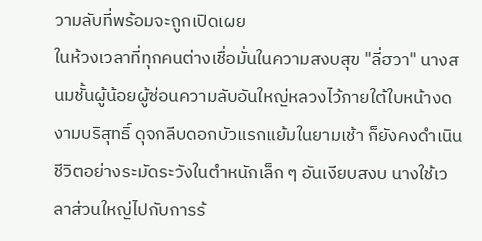วามลับที่พร้อมจะถูกเปิดเผย
ในห้วงเวลาที่ทุกคนต่างเชื่อมั่นในความสงบสุข "ลี่ฮวา" นางสนมชั้นผู้น้อยผู้ซ่อนความลับอันใหญ่หลวงไว้ภายใต้ใบหน้างดงามบริสุทธิ์ ดุจกลีบดอกบัวแรกแย้มในยามเช้า ก็ยังคงดำเนินชีวิตอย่างระมัดระวังในตำหนักเล็ก ๆ อันเงียบสงบ นางใช้เวลาส่วนใหญ่ไปกับการร้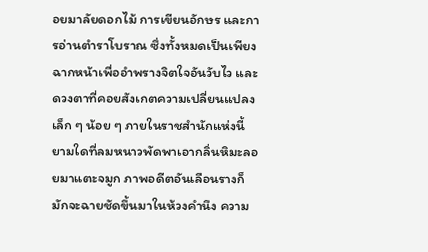อยมาลัยดอกไม้ การเขียนอักษร และการอ่านตำราโบราณ ซึ่งทั้งหมดเป็นเพียงฉากหน้าเพื่ออำพรางจิตใจอันวับไว และดวงตาที่คอยสังเกตความเปลี่ยนแปลงเล็ก ๆ น้อย ๆ ภายในราชสำนักแห่งนี้ ยามใดที่ลมหนาวพัดพาเอากลิ่นหิมะลอยมาแตะจมูก ภาพอดีตอันเลือนรางก็มักจะฉายชัดขึ้นมาในห้วงคำนึง ความ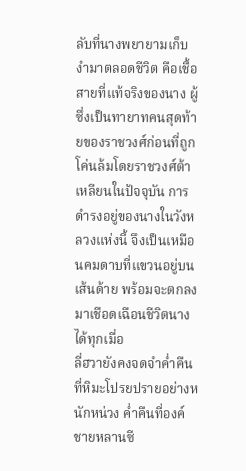ลับที่นางพยายามเก็บงำมาตลอดชีวิต คือเชื้อสายที่แท้จริงของนาง ผู้ซึ่งเป็นทายาทคนสุดท้ายของราชวงศ์ก่อนที่ถูกโค่นล้มโดยราชวงศ์ต้าเหลียนในปัจจุบัน การดำรงอยู่ของนางในวังหลวงแห่งนี้ จึงเป็นเหมือนคมดาบที่แขวนอยู่บนเส้นด้าย พร้อมจะตกลงมาเชือดเฉือนชีวิตนางได้ทุกเมื่อ
ลี่ฮวายังคงจดจำค่ำคืนที่หิมะโปรยปรายอย่างหนักหน่วง ค่ำคืนที่องค์ชายหลานซี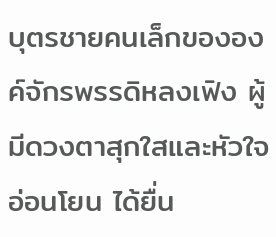บุตรชายคนเล็กขององค์จักรพรรดิหลงเฟิง ผู้มีดวงตาสุกใสและหัวใจอ่อนโยน ได้ยื่น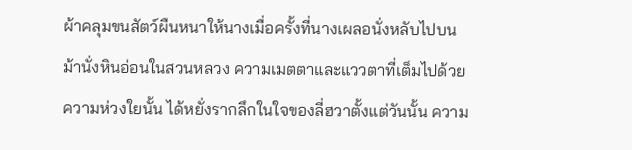ผ้าคลุมขนสัตว์ผืนหนาให้นางเมื่อครั้งที่นางเผลอนั่งหลับไปบนม้านั่งหินอ่อนในสวนหลวง ความเมตตาและแววตาที่เต็มไปด้วยความห่วงใยนั้น ได้หยั่งรากลึกในใจของลี่ฮวาตั้งแต่วันนั้น ความ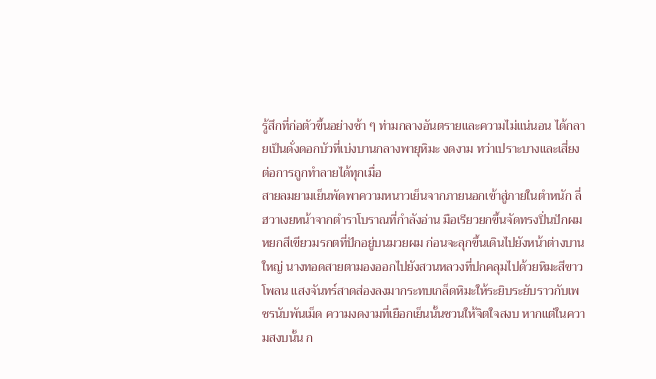รู้สึกที่ก่อตัวขึ้นอย่างช้า ๆ ท่ามกลางอันตรายและความไม่แน่นอน ได้กลายเป็นดั่งดอกบัวที่เบ่งบานกลางพายุหิมะ งดงาม ทว่าเปราะบางและเสี่ยงต่อการถูกทำลายได้ทุกเมื่อ
สายลมยามเย็นพัดพาความหนาวเย็นจากภายนอกเข้าสู่ภายในตำหนัก ลี่ฮวาเงยหน้าจากตำราโบราณที่กำลังอ่าน มือเรียวยกขึ้นจัดทรงปิ่นปักผมหยกสีเขียวมรกตที่ปักอยู่บนมวยผม ก่อนจะลุกขึ้นเดินไปยังหน้าต่างบานใหญ่ นางทอดสายตามองออกไปยังสวนหลวงที่ปกคลุมไปด้วยหิมะสีขาวโพลน แสงจันทร์สาดส่องลงมากระทบเกล็ดหิมะให้ระยิบระยับราวกับเพชรนับพันเม็ด ความงดงามที่เยือกเย็นนั้นชวนให้จิตใจสงบ หากแต่ในความสงบนั้น ก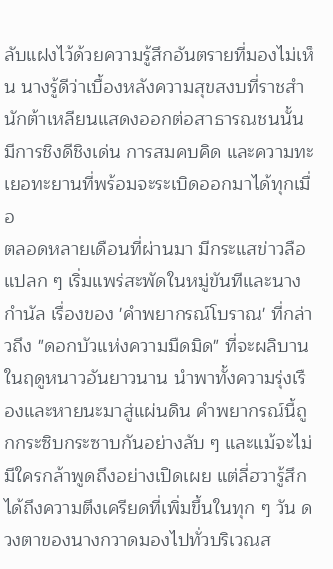ลับแฝงไว้ด้วยความรู้สึกอันตรายที่มองไม่เห็น นางรู้ดีว่าเบื้องหลังความสุขสงบที่ราชสำนักต้าเหลียนแสดงออกต่อสาธารณชนนั้น มีการชิงดีชิงเด่น การสมคบคิด และความทะเยอทะยานที่พร้อมจะระเบิดออกมาได้ทุกเมื่อ
ตลอดหลายเดือนที่ผ่านมา มีกระแสข่าวลือแปลก ๆ เริ่มแพร่สะพัดในหมู่ขันทีและนางกำนัล เรื่องของ 'คำพยากรณ์โบราณ' ที่กล่าวถึง "ดอกบัวแห่งความมืดมิด" ที่จะผลิบานในฤดูหนาวอันยาวนาน นำพาทั้งความรุ่งเรืองและหายนะมาสู่แผ่นดิน คำพยากรณ์นี้ถูกกระซิบกระซาบกันอย่างลับ ๆ และแม้จะไม่มีใครกล้าพูดถึงอย่างเปิดเผย แต่ลี่ฮวารู้สึกได้ถึงความตึงเครียดที่เพิ่มขึ้นในทุก ๆ วัน ดวงตาของนางกวาดมองไปทั่วบริเวณส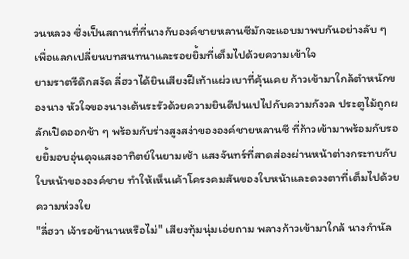วนหลวง ซึ่งเป็นสถานที่ที่นางกับองค์ชายหลานซีมักจะแอบมาพบกันอย่างลับ ๆ เพื่อแลกเปลี่ยนบทสนทนาและรอยยิ้มที่เต็มไปด้วยความเข้าใจ
ยามราตรีดึกสงัด ลี่ฮวาได้ยินเสียงฝีเท้าแผ่วเบาที่คุ้นเคย ก้าวเข้ามาใกล้ตำหนักของนาง หัวใจของนางเต้นระรัวด้วยความยินดีปนเปไปกับความกังวล ประตูไม้ถูกผลักเปิดออกช้า ๆ พร้อมกับร่างสูงสง่าขององค์ชายหลานซี ที่ก้าวเข้ามาพร้อมกับรอยยิ้มอบอุ่นดุจแสงอาทิตย์ในยามเช้า แสงจันทร์ที่สาดส่องผ่านหน้าต่างกระทบกับใบหน้าขององค์ชาย ทำให้เห็นเค้าโครงคมสันของใบหน้าและดวงตาที่เต็มไปด้วยความห่วงใย
"ลี่ฮวา เจ้ารอข้านานหรือไม่" เสียงทุ้มนุ่มเอ่ยถาม พลางก้าวเข้ามาใกล้ นางกำนัล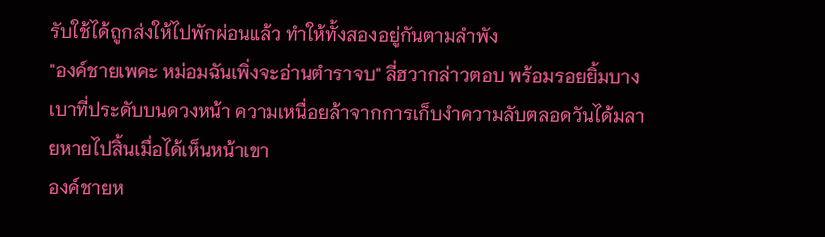รับใช้ได้ถูกส่งให้ไปพักผ่อนแล้ว ทำให้ทั้งสองอยู่กันตามลำพัง
"องค์ชายเพคะ หม่อมฉันเพิ่งจะอ่านตำราจบ" ลี่ฮวากล่าวตอบ พร้อมรอยยิ้มบางเบาที่ประดับบนดวงหน้า ความเหนื่อยล้าจากการเก็บงำความลับตลอดวันได้มลายหายไปสิ้นเมื่อได้เห็นหน้าเขา
องค์ชายห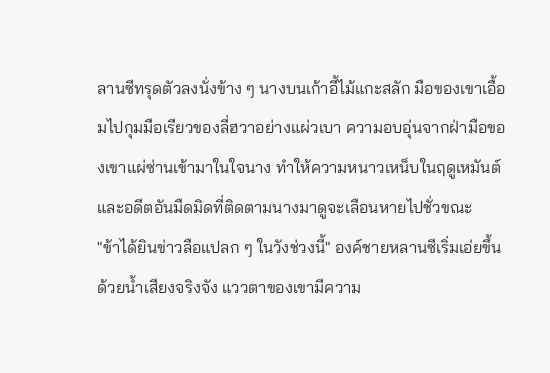ลานซีทรุดตัวลงนั่งข้าง ๆ นางบนเก้าอี้ไม้แกะสลัก มือของเขาเอื้อมไปกุมมือเรียวของลี่ฮวาอย่างแผ่วเบา ความอบอุ่นจากฝ่ามือของเขาแผ่ซ่านเข้ามาในใจนาง ทำให้ความหนาวเหน็บในฤดูเหมันต์และอดีตอันมืดมิดที่ติดตามนางมาดูจะเลือนหายไปชั่วขณะ
"ข้าได้ยินข่าวลือแปลก ๆ ในวังช่วงนี้" องค์ชายหลานซีเริ่มเอ่ยขึ้นด้วยน้ำเสียงจริงจัง แววตาของเขามีความ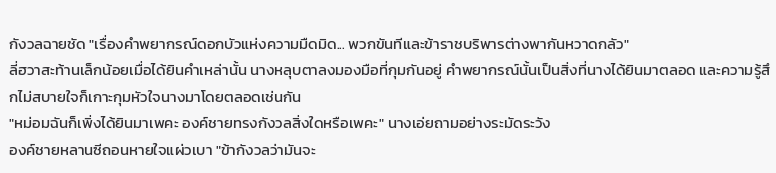กังวลฉายชัด "เรื่องคำพยากรณ์ดอกบัวแห่งความมืดมิด... พวกขันทีและข้าราชบริพารต่างพากันหวาดกลัว"
ลี่ฮวาสะท้านเล็กน้อยเมื่อได้ยินคำเหล่านั้น นางหลุบตาลงมองมือที่กุมกันอยู่ คำพยากรณ์นั้นเป็นสิ่งที่นางได้ยินมาตลอด และความรู้สึกไม่สบายใจก็เกาะกุมหัวใจนางมาโดยตลอดเช่นกัน
"หม่อมฉันก็เพิ่งได้ยินมาเพคะ องค์ชายทรงกังวลสิ่งใดหรือเพคะ" นางเอ่ยถามอย่างระมัดระวัง
องค์ชายหลานซีถอนหายใจแผ่วเบา "ข้ากังวลว่ามันจะ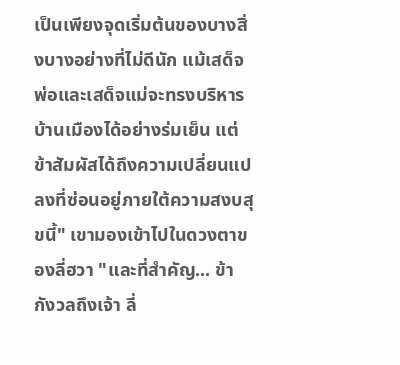เป็นเพียงจุดเริ่มต้นของบางสิ่งบางอย่างที่ไม่ดีนัก แม้เสด็จพ่อและเสด็จแม่จะทรงบริหารบ้านเมืองได้อย่างร่มเย็น แต่ข้าสัมผัสได้ถึงความเปลี่ยนแปลงที่ซ่อนอยู่ภายใต้ความสงบสุขนี้" เขามองเข้าไปในดวงตาของลี่ฮวา "และที่สำคัญ... ข้ากังวลถึงเจ้า ลี่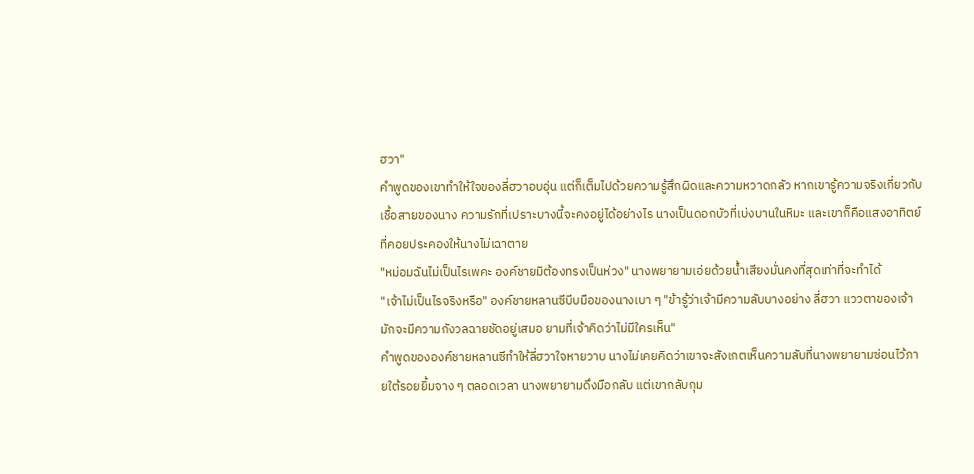ฮวา"
คำพูดของเขาทำให้ใจของลี่ฮวาอบอุ่น แต่ก็เต็มไปด้วยความรู้สึกผิดและความหวาดกลัว หากเขารู้ความจริงเกี่ยวกับเชื้อสายของนาง ความรักที่เปราะบางนี้จะคงอยู่ได้อย่างไร นางเป็นดอกบัวที่เบ่งบานในหิมะ และเขาก็คือแสงอาทิตย์ที่คอยประคองให้นางไม่เฉาตาย
"หม่อมฉันไม่เป็นไรเพคะ องค์ชายมิต้องทรงเป็นห่วง" นางพยายามเอ่ยด้วยน้ำเสียงมั่นคงที่สุดเท่าที่จะทำได้
"เจ้าไม่เป็นไรจริงหรือ" องค์ชายหลานซีบีบมือของนางเบา ๆ "ข้ารู้ว่าเจ้ามีความลับบางอย่าง ลี่ฮวา แววตาของเจ้ามักจะมีความกังวลฉายชัดอยู่เสมอ ยามที่เจ้าคิดว่าไม่มีใครเห็น"
คำพูดขององค์ชายหลานซีทำให้ลี่ฮวาใจหายวาบ นางไม่เคยคิดว่าเขาจะสังเกตเห็นความลับที่นางพยายามซ่อนไว้ภายใต้รอยยิ้มจาง ๆ ตลอดเวลา นางพยายามดึงมือกลับ แต่เขากลับกุม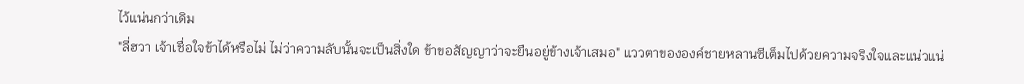ไว้แน่นกว่าเดิม
"ลี่ฮวา เจ้าเชื่อใจข้าได้หรือไม่ ไม่ว่าความลับนั้นจะเป็นสิ่งใด ข้าขอสัญญาว่าจะยืนอยู่ข้างเจ้าเสมอ" แววตาขององค์ชายหลานซีเต็มไปด้วยความจริงใจและแน่วแน่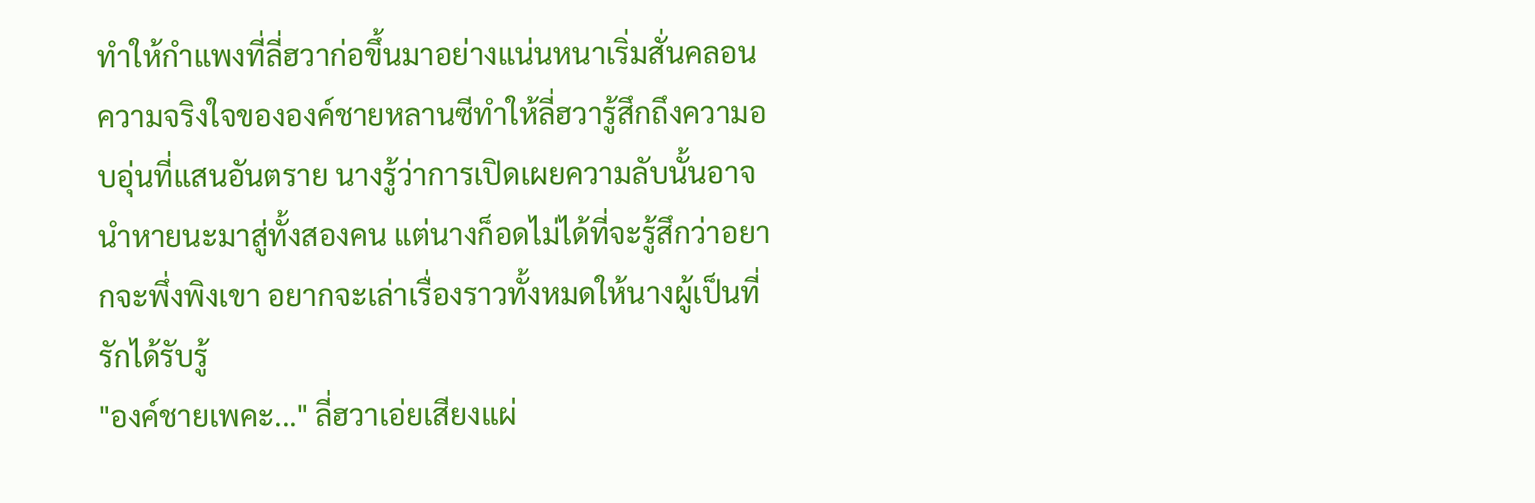ทำให้กำแพงที่ลี่ฮวาก่อขึ้นมาอย่างแน่นหนาเริ่มสั่นคลอน
ความจริงใจขององค์ชายหลานซีทำให้ลี่ฮวารู้สึกถึงความอบอุ่นที่แสนอันตราย นางรู้ว่าการเปิดเผยความลับนั้นอาจนำหายนะมาสู่ทั้งสองคน แต่นางก็อดไม่ได้ที่จะรู้สึกว่าอยากจะพึ่งพิงเขา อยากจะเล่าเรื่องราวทั้งหมดให้นางผู้เป็นที่รักได้รับรู้
"องค์ชายเพคะ..." ลี่ฮวาเอ่ยเสียงแผ่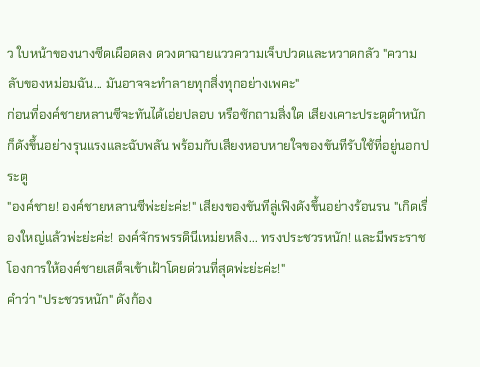ว ใบหน้าของนางซีดเผือดลง ดวงตาฉายแววความเจ็บปวดและหวาดกลัว "ความลับของหม่อมฉัน... มันอาจจะทำลายทุกสิ่งทุกอย่างเพคะ"
ก่อนที่องค์ชายหลานซีจะทันได้เอ่ยปลอบ หรือซักถามสิ่งใด เสียงเคาะประตูตำหนักก็ดังขึ้นอย่างรุนแรงและฉับพลัน พร้อมกับเสียงหอบหายใจของขันทีรับใช้ที่อยู่นอกประตู
"องค์ชาย! องค์ชายหลานซีพ่ะย่ะค่ะ!" เสียงของขันทีลู่เฟิงดังขึ้นอย่างร้อนรน "เกิดเรื่องใหญ่แล้วพ่ะย่ะค่ะ! องค์จักรพรรดินีเหม่ยหลิง... ทรงประชวรหนัก! และมีพระราชโองการให้องค์ชายเสด็จเข้าเฝ้าโดยด่วนที่สุดพ่ะย่ะค่ะ!"
คำว่า "ประชวรหนัก" ดังก้อง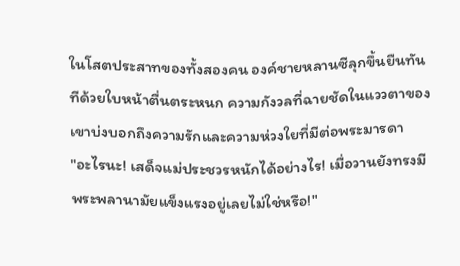ในโสตประสาทของทั้งสองคน องค์ชายหลานซีลุกขึ้นยืนทันทีด้วยใบหน้าตื่นตระหนก ความกังวลที่ฉายชัดในแววตาของเขาบ่งบอกถึงความรักและความห่วงใยที่มีต่อพระมารดา
"อะไรนะ! เสด็จแม่ประชวรหนักได้อย่างไร! เมื่อวานยังทรงมีพระพลานามัยแข็งแรงอยู่เลยไม่ใช่หรือ!"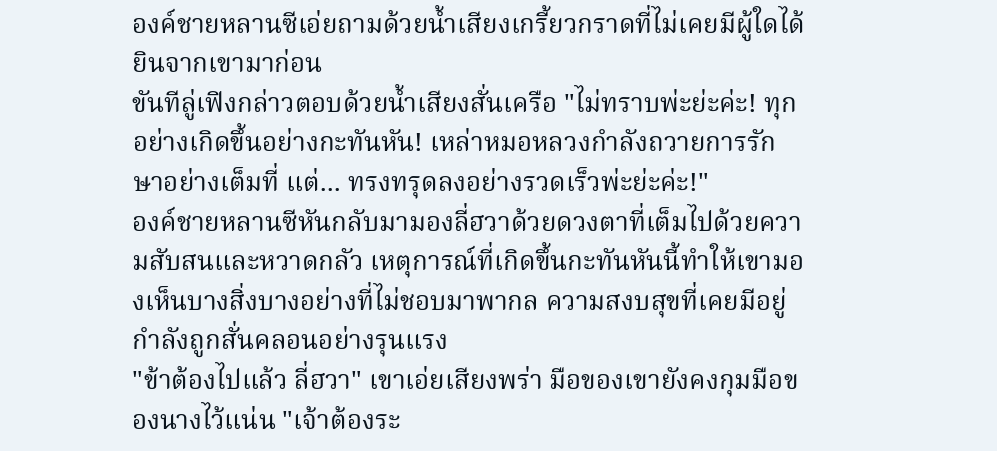องค์ชายหลานซีเอ่ยถามด้วยน้ำเสียงเกรี้ยวกราดที่ไม่เคยมีผู้ใดได้ยินจากเขามาก่อน
ขันทีลู่เฟิงกล่าวตอบด้วยน้ำเสียงสั่นเครือ "ไม่ทราบพ่ะย่ะค่ะ! ทุกอย่างเกิดขึ้นอย่างกะทันหัน! เหล่าหมอหลวงกำลังถวายการรักษาอย่างเต็มที่ แต่... ทรงทรุดลงอย่างรวดเร็วพ่ะย่ะค่ะ!"
องค์ชายหลานซีหันกลับมามองลี่ฮวาด้วยดวงตาที่เต็มไปด้วยความสับสนและหวาดกลัว เหตุการณ์ที่เกิดขึ้นกะทันหันนี้ทำให้เขามองเห็นบางสิ่งบางอย่างที่ไม่ชอบมาพากล ความสงบสุขที่เคยมีอยู่กำลังถูกสั่นคลอนอย่างรุนแรง
"ข้าต้องไปแล้ว ลี่ฮวา" เขาเอ่ยเสียงพร่า มือของเขายังคงกุมมือของนางไว้แน่น "เจ้าต้องระ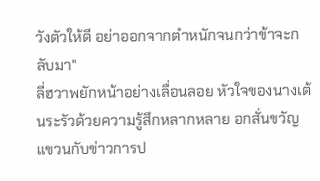วังตัวให้ดี อย่าออกจากตำหนักจนกว่าข้าจะกลับมา"
ลี่ฮวาพยักหน้าอย่างเลื่อนลอย หัวใจของนางเต้นระรัวด้วยความรู้สึกหลากหลาย อกสั่นขวัญแขวนกับข่าวการป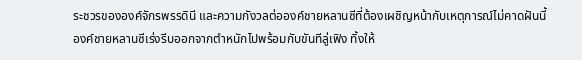ระชวรขององค์จักรพรรดินี และความกังวลต่อองค์ชายหลานซีที่ต้องเผชิญหน้ากับเหตุการณ์ไม่คาดฝันนี้
องค์ชายหลานซีเร่งรีบออกจากตำหนักไปพร้อมกับขันทีลู่เฟิง ทิ้งให้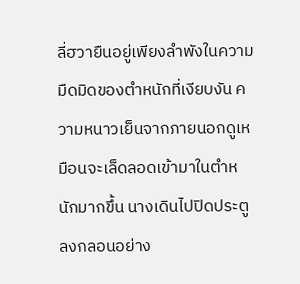ลี่ฮวายืนอยู่เพียงลำพังในความมืดมิดของตำหนักที่เงียบงัน ความหนาวเย็นจากภายนอกดูเหมือนจะเล็ดลอดเข้ามาในตำหนักมากขึ้น นางเดินไปปิดประตูลงกลอนอย่าง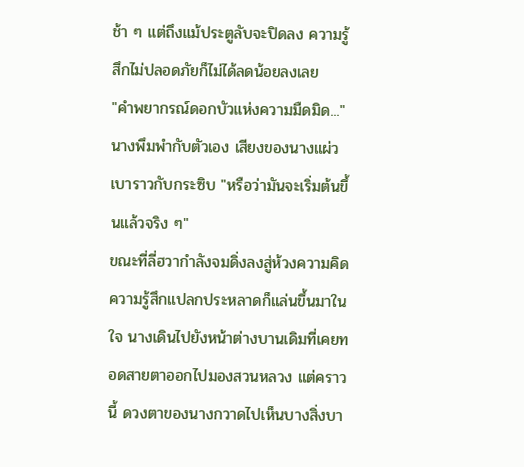ช้า ๆ แต่ถึงแม้ประตูลับจะปิดลง ความรู้สึกไม่ปลอดภัยก็ไม่ได้ลดน้อยลงเลย
"คำพยากรณ์ดอกบัวแห่งความมืดมิด..." นางพึมพำกับตัวเอง เสียงของนางแผ่วเบาราวกับกระซิบ "หรือว่ามันจะเริ่มต้นขึ้นแล้วจริง ๆ"
ขณะที่ลี่ฮวากำลังจมดิ่งลงสู่ห้วงความคิด ความรู้สึกแปลกประหลาดก็แล่นขึ้นมาในใจ นางเดินไปยังหน้าต่างบานเดิมที่เคยทอดสายตาออกไปมองสวนหลวง แต่คราวนี้ ดวงตาของนางกวาดไปเห็นบางสิ่งบา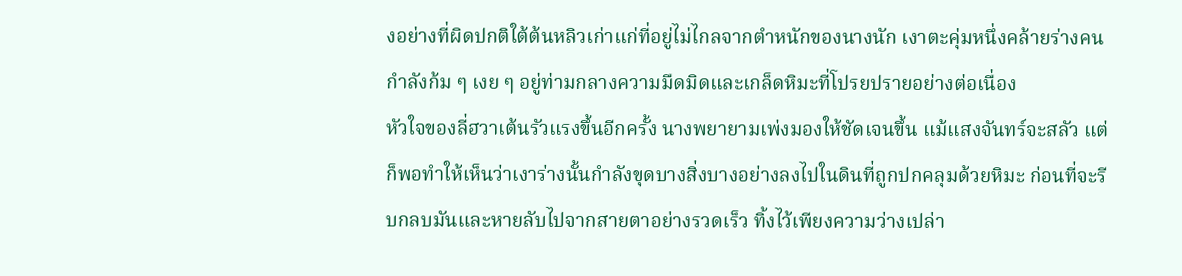งอย่างที่ผิดปกติใต้ต้นหลิวเก่าแก่ที่อยู่ไม่ไกลจากตำหนักของนางนัก เงาตะคุ่มหนึ่งคล้ายร่างคนกำลังก้ม ๆ เงย ๆ อยู่ท่ามกลางความมืดมิดและเกล็ดหิมะที่โปรยปรายอย่างต่อเนื่อง
หัวใจของลี่ฮวาเต้นรัวแรงขึ้นอีกครั้ง นางพยายามเพ่งมองให้ชัดเจนขึ้น แม้แสงจันทร์จะสลัว แต่ก็พอทำให้เห็นว่าเงาร่างนั้นกำลังขุดบางสิ่งบางอย่างลงไปในดินที่ถูกปกคลุมด้วยหิมะ ก่อนที่จะรีบกลบมันและหายลับไปจากสายตาอย่างรวดเร็ว ทิ้งไว้เพียงความว่างเปล่า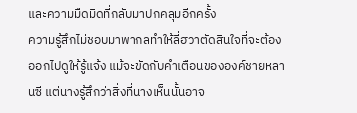และความมืดมิดที่กลับมาปกคลุมอีกครั้ง
ความรู้สึกไม่ชอบมาพากลทำให้ลี่ฮวาตัดสินใจที่จะต้องออกไปดูให้รู้แจ้ง แม้จะขัดกับคำเตือนขององค์ชายหลานซี แต่นางรู้สึกว่าสิ่งที่นางเห็นนั้นอาจ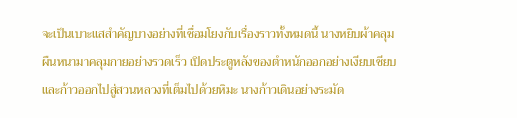จะเป็นเบาะแสสำคัญบางอย่างที่เชื่อมโยงกับเรื่องราวทั้งหมดนี้ นางหยิบผ้าคลุมผืนหนามาคลุมกายอย่างรวดเร็ว เปิดประตูหลังของตำหนักออกอย่างเงียบเชียบและก้าวออกไปสู่สวนหลวงที่เต็มไปด้วยหิมะ นางก้าวเดินอย่างระมัด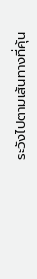ระวังไปตามเส้นทางที่คุ้น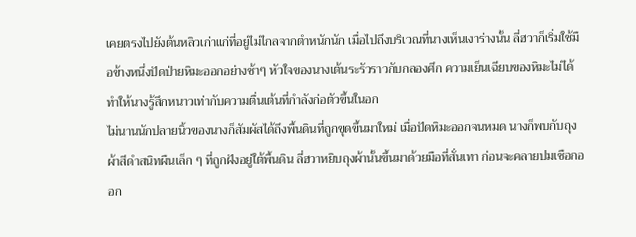เคยตรงไปยังต้นหลิวเก่าแก่ที่อยู่ไม่ไกลจากตำหนักนัก เมื่อไปถึงบริเวณที่นางเห็นเงาร่างนั้น ลี่ฮวาก็เริ่มใช้มือข้างหนึ่งปัดป่ายหิมะออกอย่างช้าๆ หัวใจของนางเต้นระรัวราวกับกลองศึก ความเย็นเฉียบของหิมะไม่ได้ทำให้นางรู้สึกหนาวเท่ากับความตื่นเต้นที่กำลังก่อตัวขึ้นในอก
ไม่นานนักปลายนิ้วของนางก็สัมผัสได้ถึงพื้นดินที่ถูกขุดขึ้นมาใหม่ เมื่อปัดหิมะออกจนหมด นางก็พบกับถุงผ้าสีดำสนิทผืนเล็ก ๆ ที่ถูกฝังอยู่ใต้พื้นดิน ลี่ฮวาหยิบถุงผ้านั้นขึ้นมาด้วยมือที่สั่นเทา ก่อนจะคลายปมเชือกออก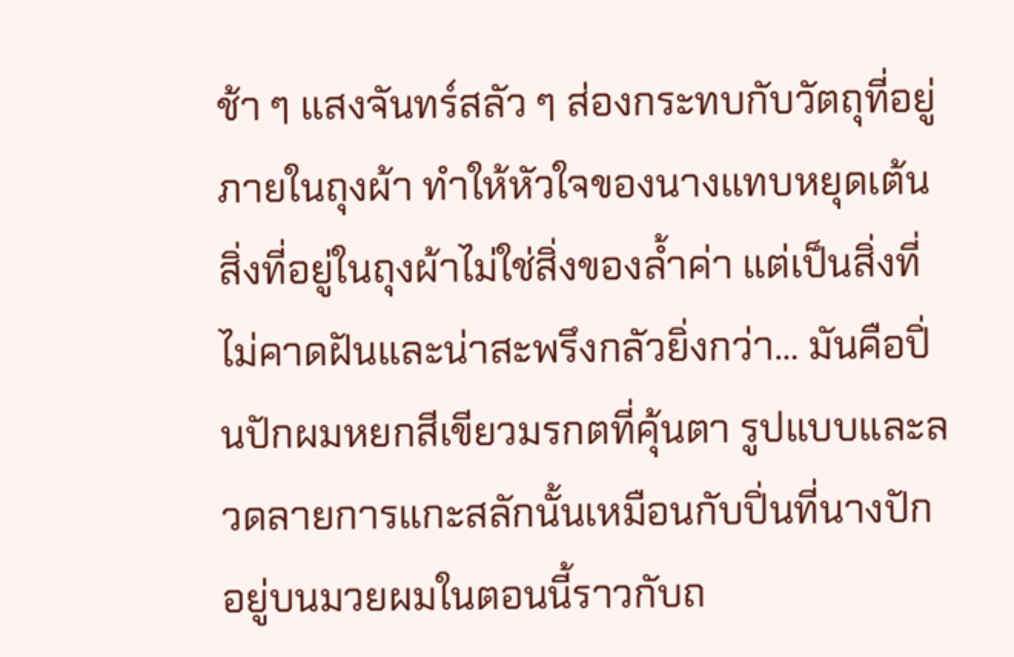ช้า ๆ แสงจันทร์สลัว ๆ ส่องกระทบกับวัตถุที่อยู่ภายในถุงผ้า ทำให้หัวใจของนางแทบหยุดเต้น
สิ่งที่อยู่ในถุงผ้าไม่ใช่สิ่งของล้ำค่า แต่เป็นสิ่งที่ไม่คาดฝันและน่าสะพรึงกลัวยิ่งกว่า... มันคือปิ่นปักผมหยกสีเขียวมรกตที่คุ้นตา รูปแบบและลวดลายการแกะสลักนั้นเหมือนกับปิ่นที่นางปักอยู่บนมวยผมในตอนนี้ราวกับถ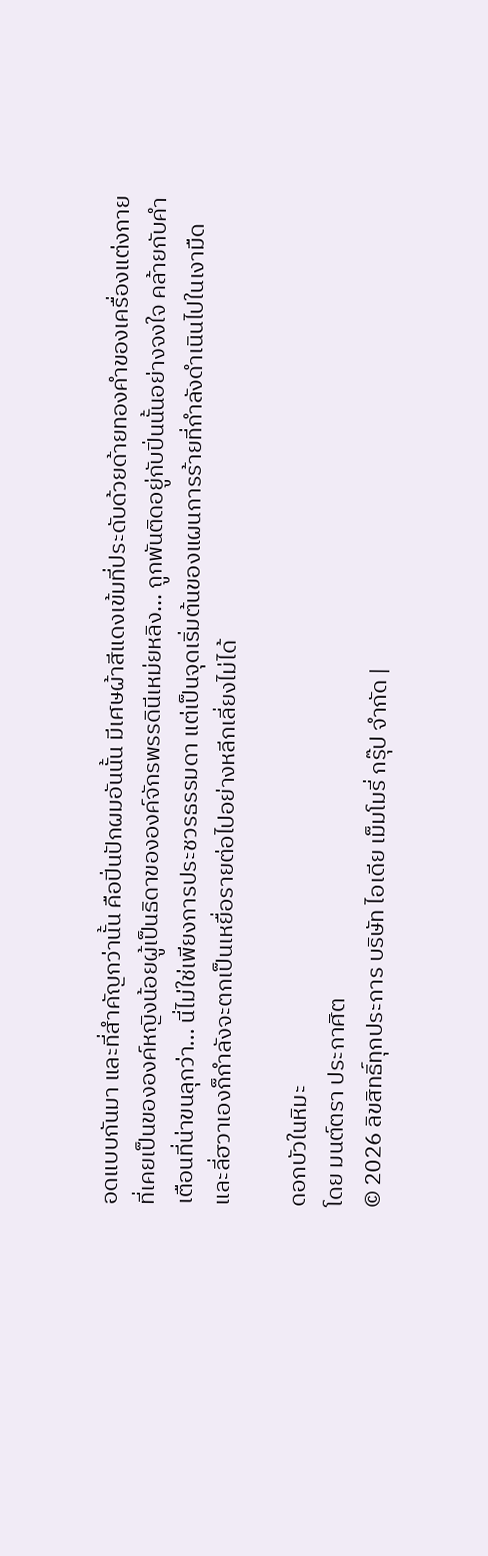อดแบบกันมา และที่สำคัญกว่านั้น คือปิ่นปักผมอันนั้น มีเศษผ้าสีแดงเข้มที่ประดับด้วยด้ายทองคำของเครื่องแต่งกายที่เคยเป็นขององค์หญิงน้อยผู้เป็นธิดาขององค์จักรพรรดินีเหม่ยหลิง... ถูกพันติดอยู่กับปิ่นนั้นอย่างจงใจ คล้ายกับคำเตือนที่น่าขนลุกว่า... นี่ไม่ใช่เพียงการประชวรธรรมดา แต่เป็นจุดเริ่มต้นของแผนการร้ายที่กำลังดำเนินไปในเงามืด และลี่ฮวาเองก็กำลังจะตกเป็นเหยื่อรายต่อไปอย่างหลีกเลี่ยงไม่ได้

ดอกบัวในหิมะ
โดย มนต์ตรา ประกาศิต
© 2026 ลิขสิทธิ์ทุกประการ บริษัท ไอเดีย เม็มโมรี่ กรุ๊ป จำกัด |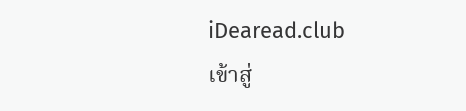iDearead.club
เข้าสู่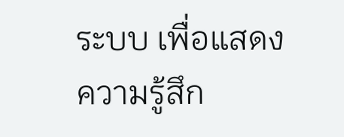ระบบ เพื่อแสดงความรู้สึก